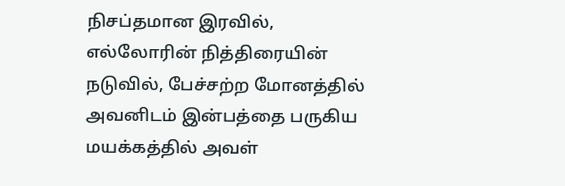நிசப்தமான இரவில், எல்லோரின் நித்திரையின் நடுவில், பேச்சற்ற மோனத்தில் அவனிடம் இன்பத்தை பருகிய மயக்கத்தில் அவள்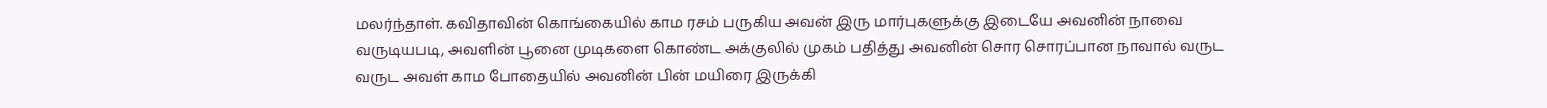மலர்ந்தாள். கவிதாவின் கொங்கையில் காம ரசம் பருகிய அவன் இரு மார்புகளுக்கு இடையே அவனின் நாவை வருடியபடி, அவளின் பூனை முடிகளை கொண்ட அக்குலில் முகம் பதித்து அவனின் சொர சொரப்பான நாவால் வருட வருட அவள் காம போதையில் அவனின் பின் மயிரை இருக்கி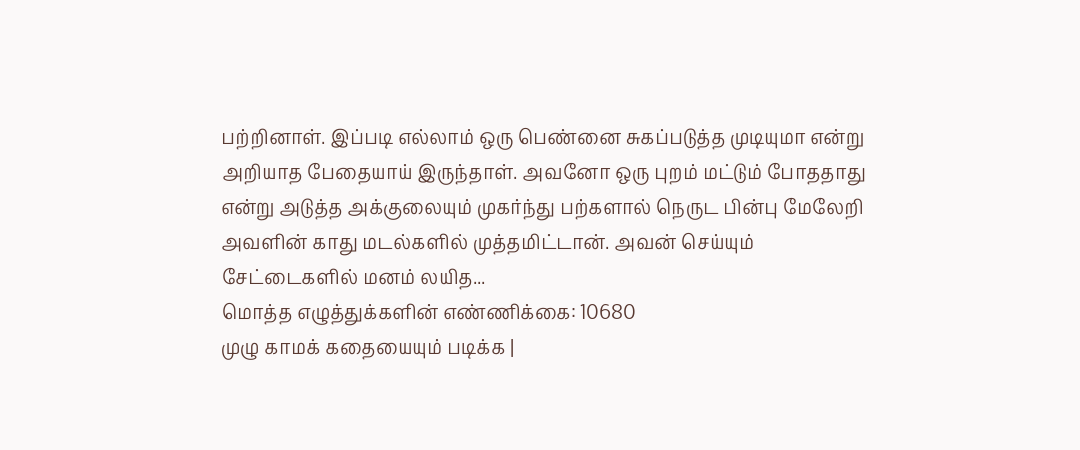பற்றினாள். இப்படி எல்லாம் ஒரு பெண்னை சுகப்படுத்த முடியுமா என்று அறியாத பேதையாய் இருந்தாள். அவனோ ஒரு புறம் மட்டும் போததாது என்று அடுத்த அக்குலையும் முகர்ந்து பற்களால் நெருட பின்பு மேலேறி அவளின் காது மடல்களில் முத்தமிட்டான். அவன் செய்யும் சேட்டைகளில் மனம் லயித...
மொத்த எழுத்துக்களின் எண்ணிக்கை: 10680
முழு காமக் கதையையும் படிக்க |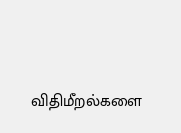விதிமீறல்களை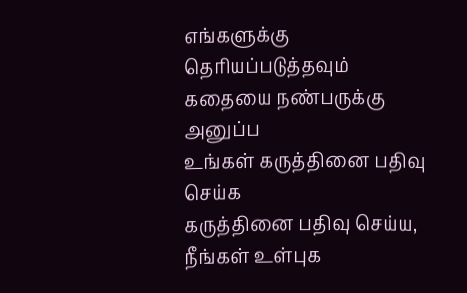எங்களுக்கு தெரியப்படுத்தவும்
கதையை நண்பருக்கு அனுப்ப
உங்கள் கருத்தினை பதிவு செய்க
கருத்தினை பதிவு செய்ய, நீங்கள் உள்புக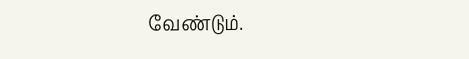வேண்டும்.